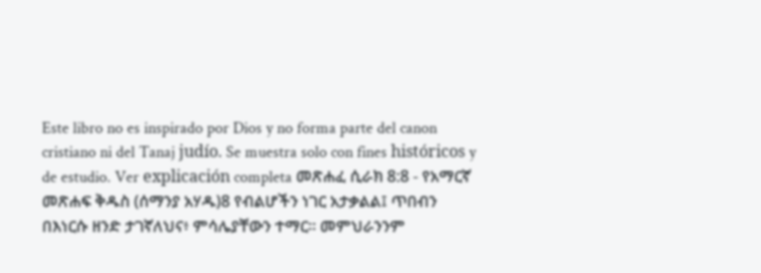Este libro no es inspirado por Dios y no forma parte del canon cristiano ni del Tanaj judío. Se muestra solo con fines históricos y de estudio. Ver explicación completa መጽሐፈ ሲራክ 8:8 - የአማርኛ መጽሐፍ ቅዱስ (ሰማንያ አሃዱ)8 የብልሆችን ነገር አታቃልል፤ ጥበብን በእነርሱ ዘንድ ታገኛለህና፥ ምሳሌያቸውን ተማር። መምህራንንም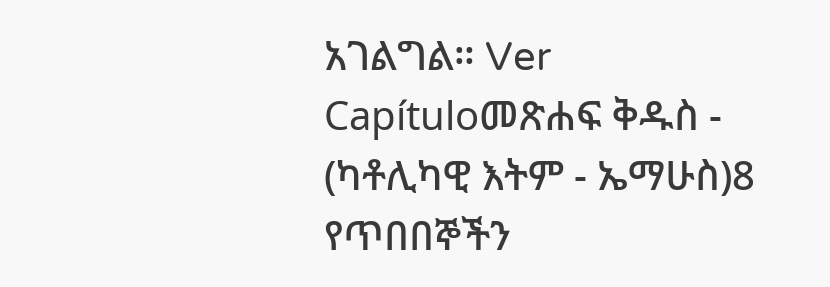አገልግል። Ver Capítuloመጽሐፍ ቅዱስ - (ካቶሊካዊ እትም - ኤማሁስ)8 የጥበበኞችን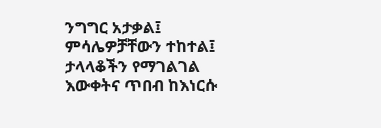ንግግር አታቃል፤ ምሳሌዎቻቸውን ተከተል፤ ታላላቆችን የማገልገል እውቀትና ጥበብ ከእነርሱ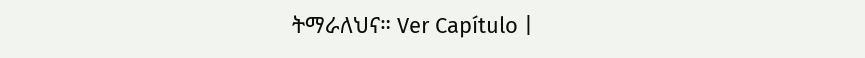ትማራለህና። Ver Capítulo |